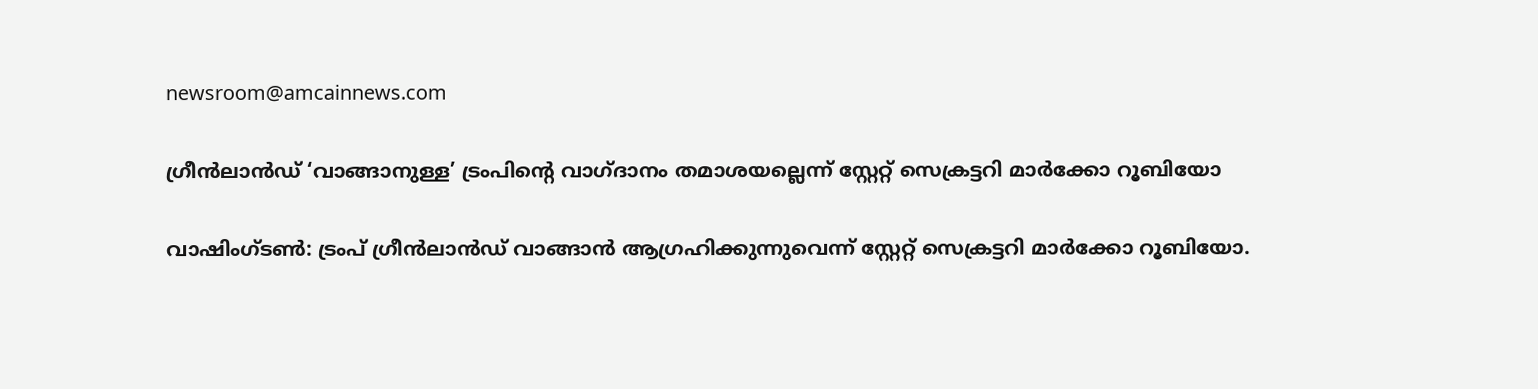newsroom@amcainnews.com

ഗ്രീൻലാൻഡ് ‘വാങ്ങാനുള്ള’ ട്രംപിന്റെ വാഗ്ദാനം തമാശയല്ലെന്ന് സ്റ്റേറ്റ് സെക്രട്ടറി മാർക്കോ റൂബിയോ

വാഷിംഗ്ടൺ: ട്രംപ് ഗ്രീൻലാൻഡ് വാങ്ങാൻ ആഗ്രഹിക്കുന്നുവെന്ന് സ്റ്റേറ്റ് സെക്രട്ടറി മാർക്കോ റൂബിയോ.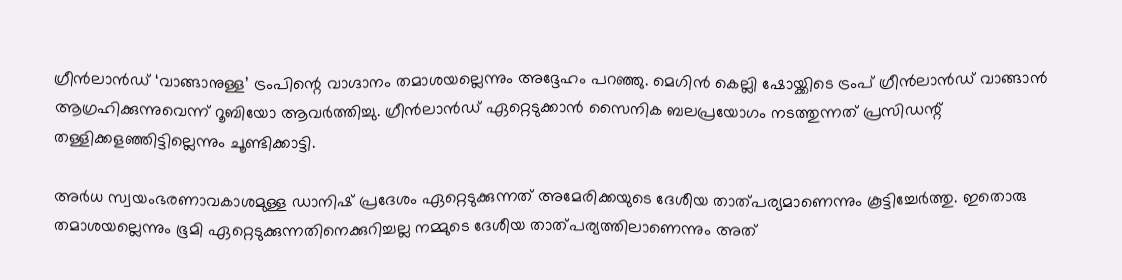ഗ്രീൻലാൻഡ് ‘വാങ്ങാനുള്ള’ ട്രംപിന്റെ വാഗ്ദാനം തമാശയല്ലെന്നും അദ്ദേഹം പറഞ്ഞു. മെഗിൻ കെല്ലി ഷോയ്ക്കിടെ ട്രംപ് ഗ്രീൻലാൻഡ് വാങ്ങാൻ ആഗ്രഹിക്കുന്നുവെന്ന് റൂബിയോ ആവർത്തിച്ചു. ഗ്രീൻലാൻഡ് ഏറ്റെടുക്കാൻ സൈനിക ബലപ്രയോഗം നടത്തുന്നത് പ്രസിഡന്റ് തള്ളിക്കളഞ്ഞിട്ടില്ലെന്നും ചൂണ്ടിക്കാട്ടി.

അർധ സ്വയംഭരണാവകാശമുള്ള ഡാനിഷ് പ്രദേശം ഏറ്റെടുക്കുന്നത് അമേരിക്കയുടെ ദേശീയ താത്പര്യമാണെന്നും കൂട്ടിച്ചേർത്തു. ഇതൊരു തമാശയല്ലെന്നും ഭൂമി ഏറ്റെടുക്കുന്നതിനെക്കുറിച്ചല്ല നമ്മുടെ ദേശീയ താത്പര്യത്തിലാണെന്നും അത്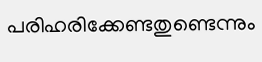പരിഹരിക്കേണ്ടതുണ്ടെന്നും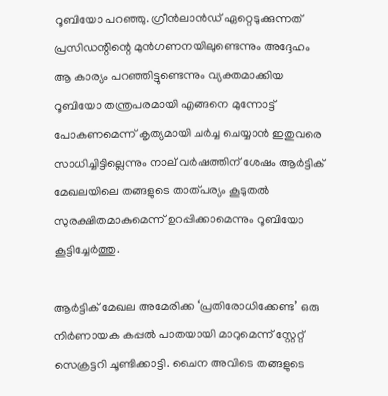റൂബിയോ പറഞ്ഞു. ഗ്രീൻലാൻഡ് ഏറ്റെടുക്കുന്നത് പ്രസിഡന്റിന്റെ മുൻഗണനയിലുണ്ടെന്നും അദ്ദേഹം ആ കാര്യം പറഞ്ഞിട്ടുണ്ടെന്നും വ്യക്തമാക്കിയ റൂബിയോ തന്ത്രപരമായി എങ്ങനെ മുന്നോട്ട് പോകണമെന്ന് കൃത്യമായി ചർച്ച ചെയ്യാൻ ഇതുവരെ സാധിച്ചിട്ടില്ലെന്നും നാല് വർഷത്തിന് ശേഷം ആർട്ടിക് മേഖലയിലെ തങ്ങളുടെ താത്പര്യം കൂടുതൽ സുരക്ഷിതമാകുമെന്ന് ഉറപ്പിക്കാമെന്നും റൂബിയോ കൂട്ടിച്ചേർത്തു.

ആർട്ടിക് മേഖല അമേരിക്ക ‘പ്രതിരോധിക്കേണ്ട’ ഒരു നിർണായക കപ്പൽ പാതയായി മാറുമെന്ന് സ്റ്റേറ്റ് സെക്രട്ടറി ചൂണ്ടിക്കാട്ടി. ചൈന അവിടെ തങ്ങളുടെ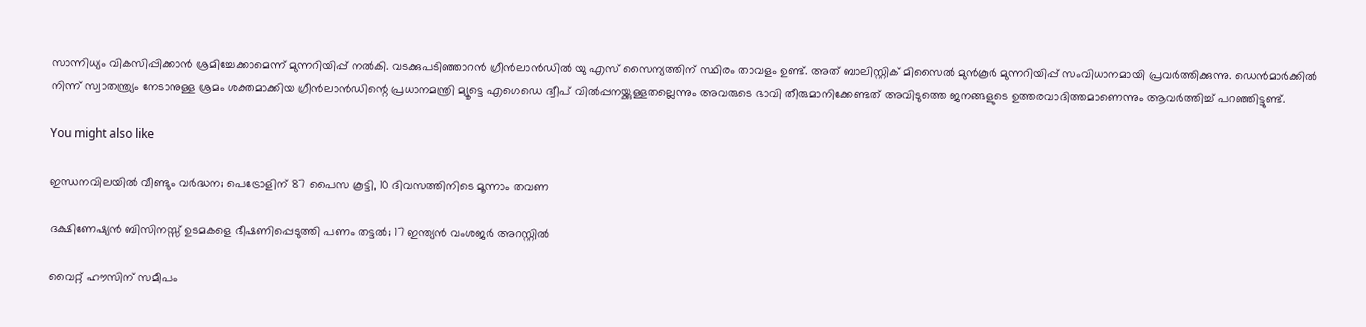സാന്നിധ്യം വികസിപ്പിക്കാൻ ശ്രമിച്ചേക്കാമെന്ന് മുന്നറിയിപ്പ് നൽകി. വടക്കുപടിഞ്ഞാറൻ ഗ്രീൻലാൻഡിൽ യു എസ് സൈന്യത്തിന് സ്ഥിരം താവളം ഉണ്ട്. അത് ബാലിസ്റ്റിക് മിസൈൽ മുൻകൂർ മുന്നറിയിപ്പ് സംവിധാനമായി പ്രവർത്തിക്കുന്നു. ഡെൻമാർക്കിൽ നിന്ന് സ്വാതന്ത്ര്യം നേടാനുള്ള ശ്രമം ശക്തമാക്കിയ ഗ്രീൻലാൻഡിന്റെ പ്രധാനമന്ത്രി മ്യൂട്ടെ എഗെഡെ ദ്വീപ് വിൽപ്പനയ്ക്കുള്ളതല്ലെന്നും അവരുടെ ഭാവി തീരുമാനിക്കേണ്ടത് അവിടുത്തെ ജനങ്ങളുടെ ഉത്തരവാദിത്തമാണെന്നും ആവർത്തിച്ച് പറഞ്ഞിട്ടുണ്ട്.

You might also like

ഇന്ധനവിലയിൽ വീണ്ടും വർദ്ധന; പെട്രോളിന് 87 പൈസ കൂട്ടി, 10 ദിവസത്തിനിടെ മൂന്നാം തവണ

ദക്ഷിണേഷ്യൻ ബിസിനസ്സ് ഉടമകളെ ഭീഷണിപ്പെടുത്തി പണം തട്ടൽ; 17 ഇന്ത്യൻ വംശജർ അറസ്റ്റിൽ

വൈറ്റ് ഹൗസിന് സമീപം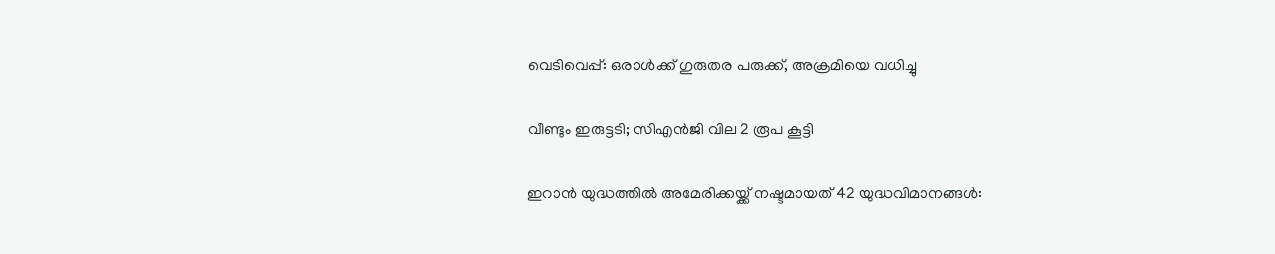വെടിവെപ്പ്: ഒരാള്‍ക്ക് ഗുരുതര പരുക്ക്, അക്രമിയെ വധിച്ചു

വീണ്ടും ഇരുട്ടടി; സിഎൻജി വില 2 രൂപ കൂട്ടി

ഇറാന്‍ യുദ്ധത്തില്‍ അമേരിക്കയ്ക്ക് നഷ്ടമായത് 42 യുദ്ധവിമാനങ്ങള്‍: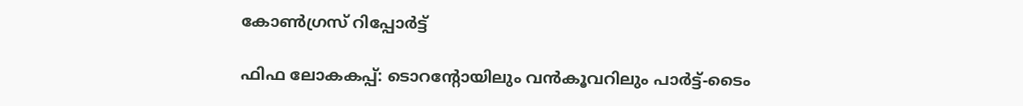കോണ്‍ഗ്രസ് റിപ്പോര്‍ട്ട്

ഫിഫ ലോകകപ്പ്: ടൊറൻ്റോയിലും വൻകൂവറിലും പാർട്ട്-ടൈം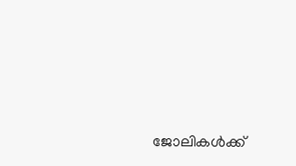ജോലികൾക്ക്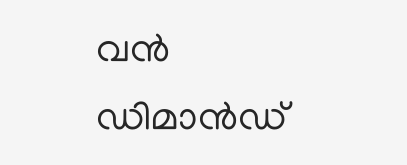വൻ ഡിമാൻഡ്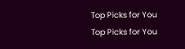Top Picks for You
Top Picks for You